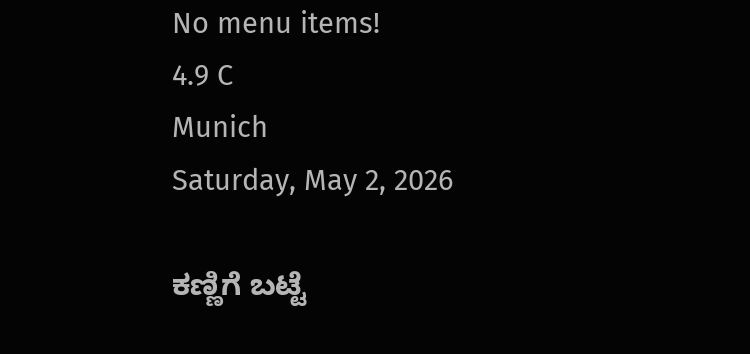No menu items!
4.9 C
Munich
Saturday, May 2, 2026

ಕಣ್ಣಿಗೆ ಬಟ್ಟೆ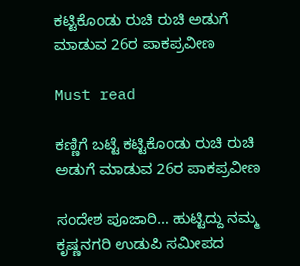ಕಟ್ಟಿಕೊಂಡು ರುಚಿ ರುಚಿ ಅಡುಗೆ ಮಾಡುವ 26ರ ಪಾಕಪ್ರವೀಣ

Must read

ಕಣ್ಣಿಗೆ ಬಟ್ಟೆ ಕಟ್ಟಿಕೊಂಡು ರುಚಿ ರುಚಿ ಅಡುಗೆ ಮಾಡುವ 26ರ ಪಾಕಪ್ರವೀಣ

ಸಂದೇಶ ಪೂಜಾರಿ… ಹುಟ್ಟಿದ್ದು ನಮ್ಮ ಕೃಷ್ಣನಗರಿ ಉಡುಪಿ ಸಮೀಪದ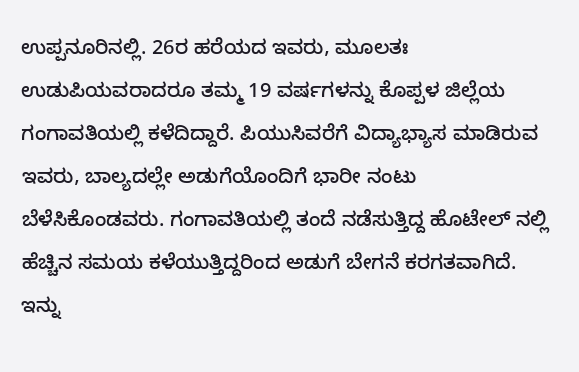ಉಪ್ಪನೂರಿನಲ್ಲಿ. 26ರ ಹರೆಯದ ಇವರು, ಮೂಲತಃ ಉಡುಪಿಯವರಾದರೂ ತಮ್ಮ 19 ವರ್ಷಗಳನ್ನು ಕೊಪ್ಪಳ ಜಿಲ್ಲೆಯ ಗಂಗಾವತಿಯಲ್ಲಿ ಕಳೆದಿದ್ದಾರೆ. ಪಿಯುಸಿವರೆಗೆ ವಿದ್ಯಾಭ್ಯಾಸ ಮಾಡಿರುವ ಇವರು, ಬಾಲ್ಯದಲ್ಲೇ ಅಡುಗೆಯೊಂದಿಗೆ ಭಾರೀ ನಂಟು ಬೆಳೆಸಿಕೊಂಡವರು. ಗಂಗಾವತಿಯಲ್ಲಿ ತಂದೆ ನಡೆಸುತ್ತಿದ್ದ ಹೊಟೇಲ್ ನಲ್ಲಿ ಹೆಚ್ಚಿನ ಸಮಯ ಕಳೆಯುತ್ತಿದ್ದರಿಂದ ಅಡುಗೆ ಬೇಗನೆ ಕರಗತವಾಗಿದೆ.
ಇನ್ನು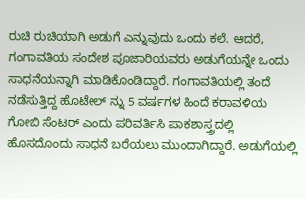ರುಚಿ ರುಚಿಯಾಗಿ ಅಡುಗೆ ಎನ್ನುವುದು ಒಂದು ಕಲೆ. ಆದರೆ, ಗಂಗಾವತಿಯ ಸಂದೇಶ ಪೂಜಾರಿಯವರು ಅಡುಗೆಯನ್ನೇ ಒಂದು ಸಾಧನೆಯನ್ನಾಗಿ ಮಾಡಿಕೊಂಡಿದ್ದಾರೆ. ಗಂಗಾವತಿಯಲ್ಲಿ ತಂದೆ ನಡೆಸುತ್ತಿದ್ದ ಹೊಟೇಲ್ ನ್ನು 5 ವರ್ಷಗಳ ಹಿಂದೆ ಕರಾವಳಿಯ ಗೋಬಿ ಸೆಂಟರ್ ಎಂದು ಪರಿವರ್ತಿಸಿ ಪಾಕಶಾಸ್ತ್ರದಲ್ಲಿ ಹೊಸದೊಂದು ಸಾಧನೆ ಬರೆಯಲು ಮುಂದಾಗಿದ್ದಾರೆ. ಅಡುಗೆಯಲ್ಲಿ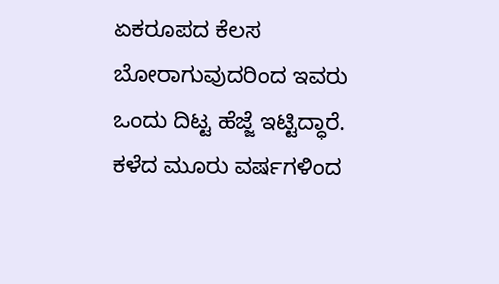ಏಕರೂಪದ ಕೆಲಸ ಬೋರಾಗುವುದರಿಂದ ಇವರು ಒಂದು ದಿಟ್ಟ ಹೆಜ್ಜೆ ಇಟ್ಟಿದ್ಧಾರೆ.
ಕಳೆದ ಮೂರು ವರ್ಷಗಳಿಂದ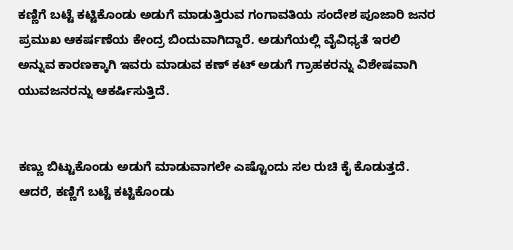ಕಣ್ಣಿಗೆ ಬಟ್ಟೆ ಕಟ್ಟಿಕೊಂಡು ಅಡುಗೆ ಮಾಡುತ್ತಿರುವ ಗಂಗಾವತಿಯ ಸಂದೇಶ ಪೂಜಾರಿ ಜನರ ಪ್ರಮುಖ ಆಕರ್ಷಣೆಯ ಕೇಂದ್ರ ಬಿಂದುವಾಗಿದ್ದಾರೆ. ಅಡುಗೆಯಲ್ಲಿ ವೈವಿಧ್ಯತೆ ಇರಲಿ ಅನ್ನುವ ಕಾರಣಕ್ಕಾಗಿ ಇವರು ಮಾಡುವ ಕಣ್ ಕಟ್ ಅಡುಗೆ ಗ್ರಾಹಕರನ್ನು ವಿಶೇಷವಾಗಿ ಯುವಜನರನ್ನು ಆಕರ್ಷಿಸುತ್ತಿದೆ.


ಕಣ್ಣು ಬಿಟ್ಟುಕೊಂಡು ಅಡುಗೆ ಮಾಡುವಾಗಲೇ ಎಷ್ಟೊಂದು ಸಲ ರುಚಿ ಕೈ ಕೊಡುತ್ತದೆ. ಆದರೆ, ಕಣ್ಣಿಗೆ ಬಟ್ಟೆ ಕಟ್ಟಿಕೊಂಡು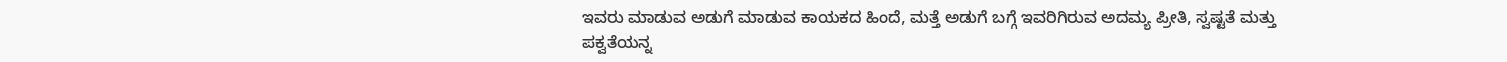ಇವರು ಮಾಡುವ ಅಡುಗೆ ಮಾಡುವ ಕಾಯಕದ ಹಿಂದೆ, ಮತ್ತೆ ಅಡುಗೆ ಬಗ್ಗೆ ಇವರಿಗಿರುವ ಅದಮ್ಯ ಪ್ರೀತಿ, ಸ್ವಷ್ಟತೆ ಮತ್ತು ಪಕ್ವತೆಯನ್ನ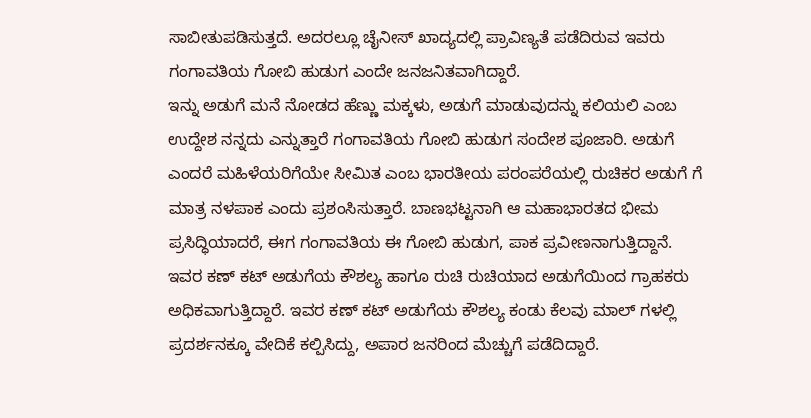ಸಾಬೀತುಪಡಿಸುತ್ತದೆ. ಅದರಲ್ಲೂ ಚೈನೀಸ್ ಖಾದ್ಯದಲ್ಲಿ ಪ್ರಾವಿಣ್ಯತೆ ಪಡೆದಿರುವ ಇವರು ಗಂಗಾವತಿಯ ಗೋಬಿ ಹುಡುಗ ಎಂದೇ ಜನಜನಿತವಾಗಿದ್ದಾರೆ.
ಇನ್ನು ಅಡುಗೆ ಮನೆ ನೋಡದ ಹೆಣ್ಣು ಮಕ್ಕಳು, ಅಡುಗೆ ಮಾಡುವುದನ್ನು ಕಲಿಯಲಿ ಎಂಬ ಉದ್ದೇಶ ನನ್ನದು ಎನ್ನುತ್ತಾರೆ ಗಂಗಾವತಿಯ ಗೋಬಿ ಹುಡುಗ ಸಂದೇಶ ಪೂಜಾರಿ. ಅಡುಗೆ ಎಂದರೆ ಮಹಿಳೆಯರಿಗೆಯೇ ಸೀಮಿತ ಎಂಬ ಭಾರತೀಯ ಪರಂಪರೆಯಲ್ಲಿ ರುಚಿಕರ ಅಡುಗೆ ಗೆ ಮಾತ್ರ ನಳಪಾಕ ಎಂದು ಪ್ರಶಂಸಿಸುತ್ತಾರೆ. ಬಾಣಭಟ್ಟನಾಗಿ ಆ ಮಹಾಭಾರತದ ಭೀಮ ಪ್ರಸಿದ್ಧಿಯಾದರೆ, ಈಗ ಗಂಗಾವತಿಯ ಈ ಗೋಬಿ ಹುಡುಗ, ಪಾಕ ಪ್ರವೀಣನಾಗುತ್ತಿದ್ದಾನೆ.
ಇವರ ಕಣ್ ಕಟ್ ಅಡುಗೆಯ ಕೌಶಲ್ಯ ಹಾಗೂ ರುಚಿ ರುಚಿಯಾದ ಅಡುಗೆಯಿಂದ ಗ್ರಾಹಕರು ಅಧಿಕವಾಗುತ್ತಿದ್ದಾರೆ. ಇವರ ಕಣ್ ಕಟ್ ಅಡುಗೆಯ ಕೌಶಲ್ಯ ಕಂಡು ಕೆಲವು ಮಾಲ್ ಗಳಲ್ಲಿ ಪ್ರದರ್ಶನಕ್ಕೂ ವೇದಿಕೆ ಕಲ್ಪಿಸಿದ್ದು, ಅಪಾರ ಜನರಿಂದ ಮೆಚ್ಚುಗೆ ಪಡೆದಿದ್ದಾರೆ.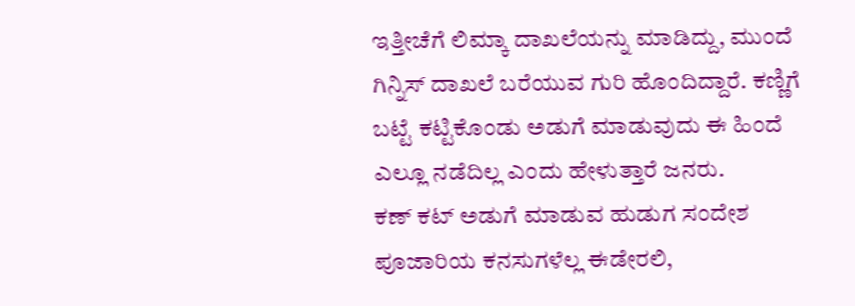ಇತ್ತೀಚೆಗೆ ಲಿಮ್ಕಾ ದಾಖಲೆಯನ್ನು ಮಾಡಿದ್ದು, ಮುಂದೆ ಗಿನ್ನಿಸ್ ದಾಖಲೆ ಬರೆಯುವ ಗುರಿ ಹೊಂದಿದ್ದಾರೆ. ಕಣ್ಣಿಗೆ ಬಟ್ಟೆ ಕಟ್ಟಿಕೊಂಡು ಅಡುಗೆ ಮಾಡುವುದು ಈ ಹಿಂದೆ ಎಲ್ಲೂ ನಡೆದಿಲ್ಲ ಎಂದು ಹೇಳುತ್ತಾರೆ ಜನರು.
ಕಣ್ ಕಟ್ ಅಡುಗೆ ಮಾಡುವ ಹುಡುಗ ಸಂದೇಶ ಪೂಜಾರಿಯ ಕನಸುಗಳೆಲ್ಲ ಈಡೇರಲಿ,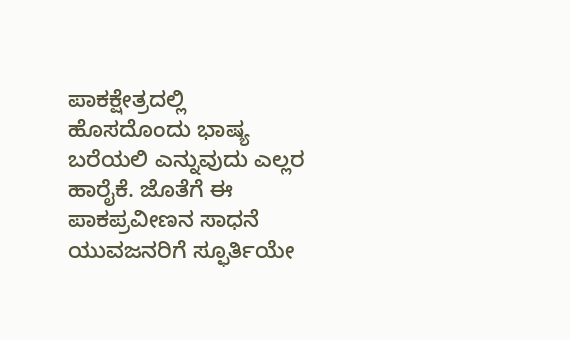ಪಾಕಕ್ಷೇತ್ರದಲ್ಲಿ ಹೊಸದೊಂದು ಭಾಷ್ಯ ಬರೆಯಲಿ ಎನ್ನುವುದು ಎಲ್ಲರ ಹಾರೈಕೆ. ಜೊತೆಗೆ ಈ ಪಾಕಪ್ರವೀಣನ ಸಾಧನೆ ಯುವಜನರಿಗೆ ಸ್ಫೂರ್ತಿಯೇ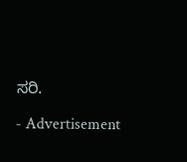ಸರಿ.

- Advertisement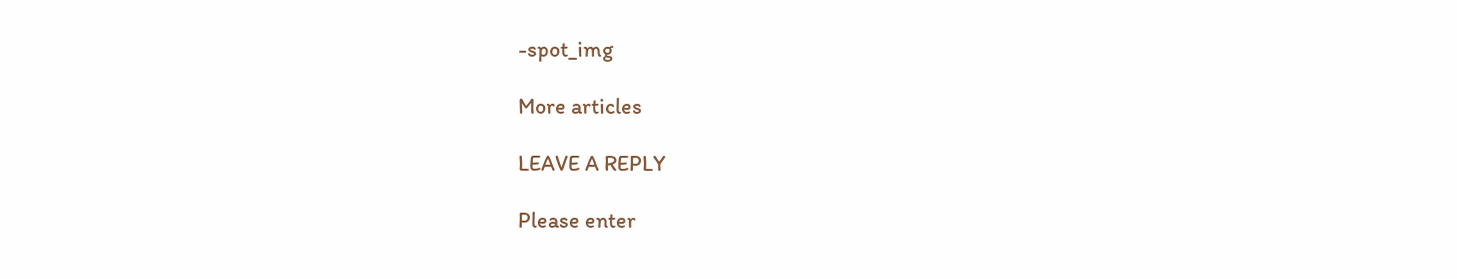-spot_img

More articles

LEAVE A REPLY

Please enter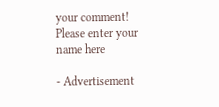your comment!
Please enter your name here

- Advertisement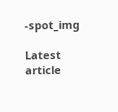-spot_img

Latest article